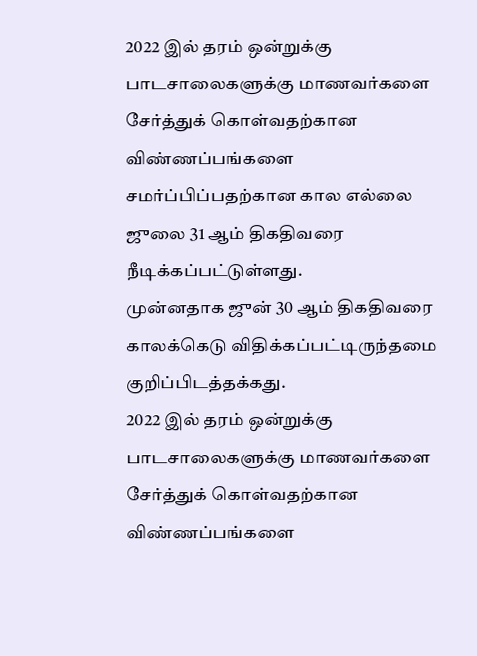2022 இல் தரம் ஒன்றுக்கு பாடசாலைகளுக்கு மாணவர்களை சேர்த்துக் கொள்வதற்கான விண்ணப்பங்களை சமர்ப்பிப்பதற்கான கால எல்லை ஜுலை 31 ஆம் திகதிவரை நீடிக்கப்பட்டுள்ளது.
முன்னதாக ஜுன் 30 ஆம் திகதிவரை காலக்கெடு விதிக்கப்பட்டிருந்தமை குறிப்பிடத்தக்கது.
2022 இல் தரம் ஒன்றுக்கு பாடசாலைகளுக்கு மாணவர்களை சேர்த்துக் கொள்வதற்கான விண்ணப்பங்களை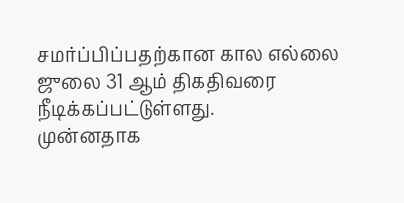சமர்ப்பிப்பதற்கான கால எல்லை ஜுலை 31 ஆம் திகதிவரை நீடிக்கப்பட்டுள்ளது.
முன்னதாக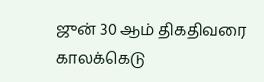ஜுன் 30 ஆம் திகதிவரை காலக்கெடு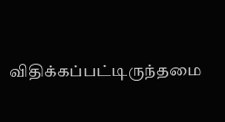விதிக்கப்பட்டிருந்தமை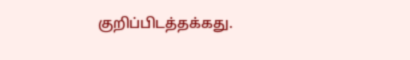குறிப்பிடத்தக்கது.